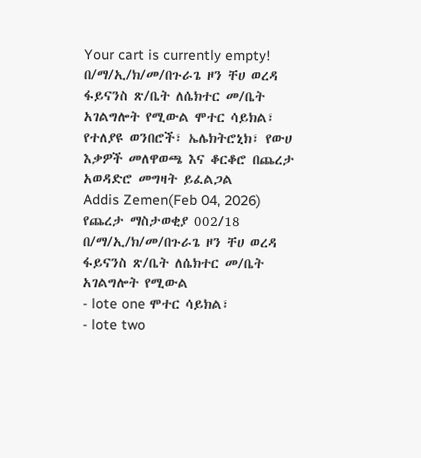Your cart is currently empty!
በ/ማ/ኢ/ክ/መ/በጉራጌ ዞን ቸሀ ወረዳ ፋይናንስ ጽ/ቤት ለሴክተር መ/ቤት አገልግሎት የሚውል ሞተር ሳይክል፣ የተለያዩ ወንበሮች፣ ኤሌክትሮኒክ፣ የውሀ እቃዎች መለዋወጫ እና ቆርቆሮ በጨረታ አወዳድሮ መግዛት ይፈልጋል
Addis Zemen(Feb 04, 2026)
የጨረታ ማስታወቂያ 002/18
በ/ማ/ኢ/ክ/መ/በጉራጌ ዞን ቸሀ ወረዳ ፋይናንስ ጽ/ቤት ለሴክተር መ/ቤት አገልግሎት የሚውል
- lote one ሞተር ሳይክል፣
- lote two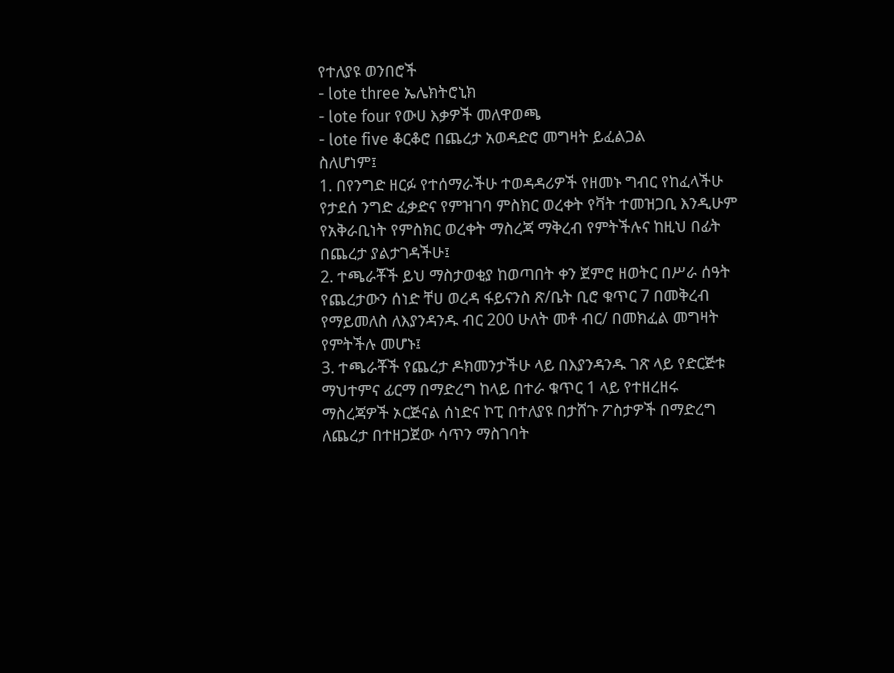የተለያዩ ወንበሮች
- lote three ኤሌክትሮኒክ
- lote four የውሀ እቃዎች መለዋወጫ
- lote five ቆርቆሮ በጨረታ አወዳድሮ መግዛት ይፈልጋል
ስለሆነም፤
1. በየንግድ ዘርፉ የተሰማራችሁ ተወዳዳሪዎች የዘመኑ ግብር የከፈላችሁ የታደሰ ንግድ ፈቃድና የምዝገባ ምስክር ወረቀት የቫት ተመዝጋቢ እንዲሁም የአቅራቢነት የምስክር ወረቀት ማስረጃ ማቅረብ የምትችሉና ከዚህ በፊት በጨረታ ያልታገዳችሁ፤
2. ተጫራቾች ይህ ማስታወቂያ ከወጣበት ቀን ጀምሮ ዘወትር በሥራ ሰዓት የጨረታውን ሰነድ ቸሀ ወረዳ ፋይናንስ ጽ/ቤት ቢሮ ቁጥር 7 በመቅረብ የማይመለስ ለእያንዳንዱ ብር 200 ሁለት መቶ ብር/ በመክፈል መግዛት የምትችሉ መሆኑ፤
3. ተጫራቾች የጨረታ ዶክመንታችሁ ላይ በእያንዳንዱ ገጽ ላይ የድርጅቱ ማህተምና ፊርማ በማድረግ ከላይ በተራ ቁጥር 1 ላይ የተዘረዘሩ ማስረጃዎች ኦርጅናል ሰነድና ኮፒ በተለያዩ በታሸጉ ፖስታዎች በማድረግ ለጨረታ በተዘጋጀው ሳጥን ማስገባት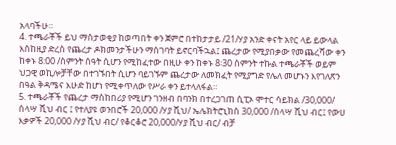አላባችሁ።
4. ተጫራቾች ይህ ማስታወቂያ ከወጣበት ቀን ጀምሮ በተከታታይ /21/ሃያ አንድ ቀናት አየር ላይ ይውላል እስከዚያ ድረስ የጨረታ ዶክመንታችሁን ማስገባት ይኖርባችኋል፤ ጨረታው የሚያበቃው የመጨረሻው ቀን ከቀኑ 8:00 /ስምንት ሰዓት ሲሆን የሚከፈተው በዚሁ ቀን ከቀኑ 8፡30 ስምንት ተኩል ተጫራቾች ወይም ህጋዊ ወኪሎቻቸው በተገኙበት ሲሆን ባይገኙም ጨረታው ለመክፈት የሚያግድ የሌለ መሆኑን እየገለጽን በዓል ቅዳሜና እሁድ ከሆነ የሚቀጥለው የሥራ ቀን ይተላለፋል።
5. ተጫራቾች የጨረታ ማስከበሪያ የሚሆን ገንዘብ በባንክ በተረጋገጠ ሲፒኦ ሞተር ሳይክል /30,000/ ሰላሣ ሺህ ብር ፤ የተለያዩ ወንበሮች 20,000 /ሃያ ሺህ/ ኤሌክትሮኒክስ 30,000 /ሰላሣ ሺህ ብር፤ የውሀ እቃዎች 20,000 /ሃያ ሺህ ብር/ የቆርቆሮ 20,000/ሃያ ሺህ ብር/ ብቻ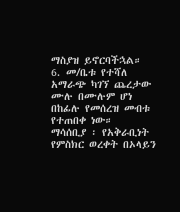ማስያዝ ይኖርባችኋል።
6. መ/ቤቱ የተሻለ አማራጭ ካገኘ ጨረታው ሙሉ በሙሉም ሆነ በከፊሉ የመሰረዝ መብቱ የተጠበቀ ነው።
ማሳሰቢያ ፡ የአቅራቢነት የምስክር ወረቀት በኦላይን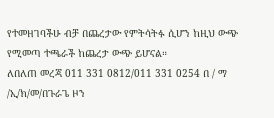የተመዘገባችሁ ብቻ በጨረታው የምትሳትፉ ሲሆን ከዚህ ውጭ የሚመጣ ተጫራች ከጨረታ ውጭ ይሆናል።
ለበለጠ መረጃ 011 331 0812/011 331 0254 በ / ማ /ኢ/ክ/መ/በጉራጌ ዞን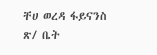ቸሀ ወረዳ ፋይናንስ ጽ/ ቤት